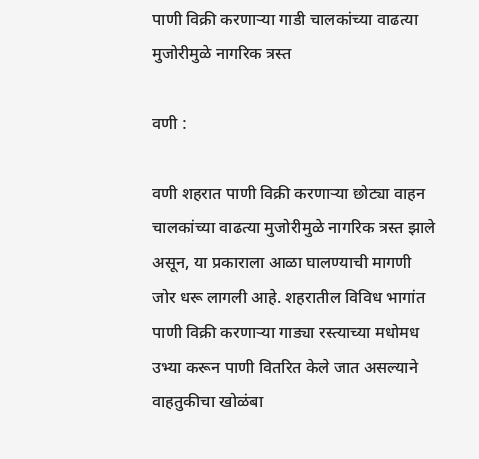पाणी विक्री करणाऱ्या गाडी चालकांच्या वाढत्या मुजोरीमुळे नागरिक त्रस्त

वणी :

वणी शहरात पाणी विक्री करणाऱ्या छोट्या वाहन चालकांच्या वाढत्या मुजोरीमुळे नागरिक त्रस्त झाले असून, या प्रकाराला आळा घालण्याची मागणी जोर धरू लागली आहे. शहरातील विविध भागांत पाणी विक्री करणाऱ्या गाड्या रस्त्याच्या मधोमध उभ्या करून पाणी वितरित केले जात असल्याने वाहतुकीचा खोळंबा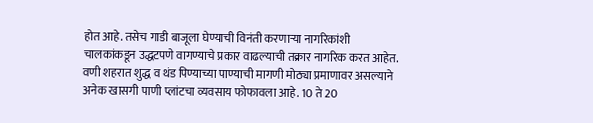होत आहे. तसेच गाडी बाजूला घेण्याची विनंती करणाऱ्या नागरिकांशी चालकांकडून उद्धटपणे वागण्याचे प्रकार वाढल्याची तक्रार नागरिक करत आहेत.
वणी शहरात शुद्ध व थंड पिण्याच्या पाण्याची मागणी मोठ्या प्रमाणावर असल्याने अनेक खासगी पाणी प्लांटचा व्यवसाय फोफावला आहे. 10 ते 20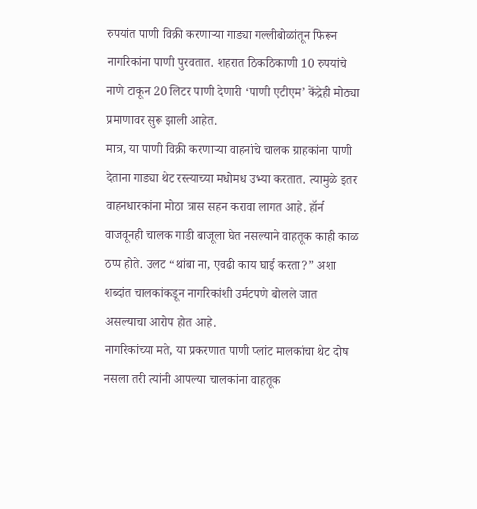रुपयांत पाणी विक्री करणाऱ्या गाड्या गल्लीबोळांतून फिरून नागरिकांना पाणी पुरवतात. शहरात ठिकठिकाणी 10 रुपयांचे नाणे टाकून 20 लिटर पाणी देणारी ‘पाणी एटीएम’ केंद्रेही मोठ्या प्रमाणावर सुरू झाली आहेत.
मात्र, या पाणी विक्री करणाऱ्या वाहनांचे चालक ग्राहकांना पाणी देताना गाड्या थेट रस्त्याच्या मधोमध उभ्या करतात. त्यामुळे इतर वाहनधारकांना मोठा त्रास सहन करावा लागत आहे. हॉर्न वाजवूनही चालक गाडी बाजूला घेत नसल्याने वाहतूक काही काळ ठप्प होते. उलट “थांबा ना, एवढी काय घाई करता?” अशा शब्दांत चालकांकडून नागरिकांशी उर्मटपणे बोलले जात असल्याचा आरोप होत आहे.
नागरिकांच्या मते, या प्रकरणात पाणी प्लांट मालकांचा थेट दोष नसला तरी त्यांनी आपल्या चालकांना वाहतूक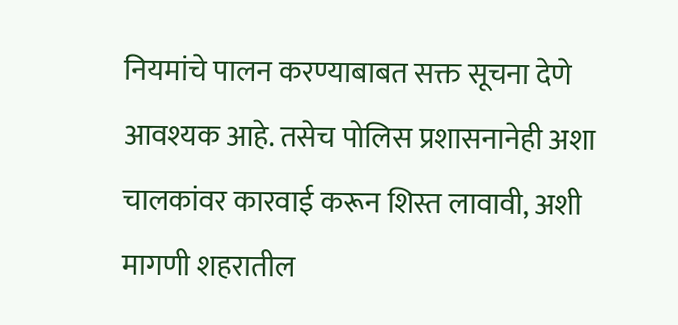नियमांचे पालन करण्याबाबत सक्त सूचना देणे आवश्यक आहे. तसेच पोलिस प्रशासनानेही अशा चालकांवर कारवाई करून शिस्त लावावी, अशी मागणी शहरातील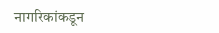नागरिकांकडून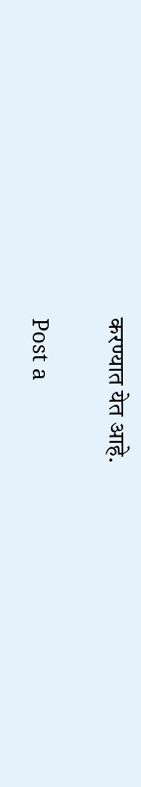करण्यात येत आहे.

Post a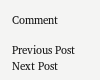Comment

Previous Post Next Post